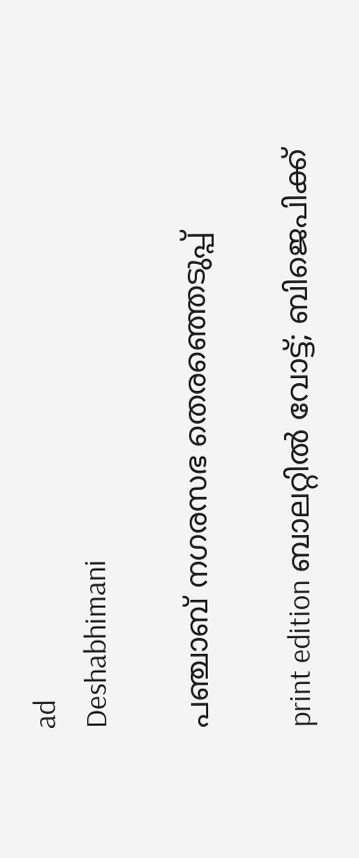ad
Deshabhimani

പഞ്ചാബ്‌ നഗരസഭ തെരഞ്ഞെടുപ്പ്‌

print edition ബാലറ്റിൽ വോട്ട്‌; ബിജെപിക്ക്‌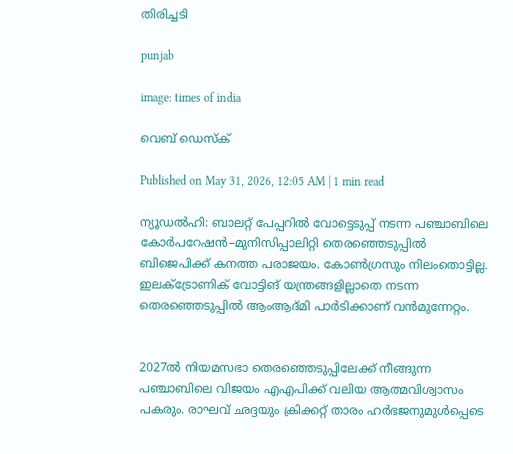തിരിച്ചടി

punjab

image: times of india

വെബ് ഡെസ്ക്

Published on May 31, 2026, 12:05 AM | 1 min read

ന്യൂഡൽഹി: ബാലറ്റ്‌ പേപ്പറിൽ വോട്ടെടുപ്പ്‌ നടന്ന പഞ്ചാബിലെ കോർപറേഷൻ–മുനിസിപ്പാലിറ്റി തെരഞ്ഞെടുപ്പിൽ ബിജെപിക്ക്‌ കനത്ത പരാജയം. കോൺഗ്രസും നിലംതൊട്ടില്ല. ഇലക്‌ട്രോണിക് വോട്ടിങ്‌ യന്ത്രങ്ങളില്ലാതെ നടന്ന തെരഞ്ഞെടുപ്പിൽ ആംആദ്‌മി പാർടിക്കാണ്‌ വൻമുന്നേറ്റം.


2027ൽ നിയമസഭാ തെരഞ്ഞെടുപ്പിലേക്ക്‌ നീങ്ങുന്ന പഞ്ചാബിലെ വിജയം എഎപിക്ക്‌ വലിയ ആത്മവിശ്വാസം പകരും. രാഘവ്‌ ഛദ്ദയും ക്രിക്കറ്റ്‌ താരം ഹർഭജനുമുൾപ്പെടെ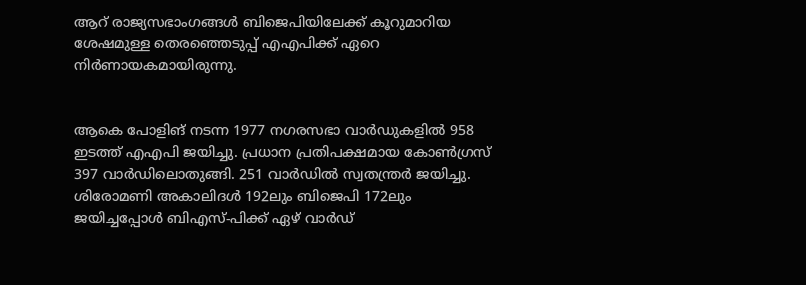ആറ്‌ രാജ്യസഭാംഗങ്ങൾ ബിജെപിയിലേക്ക്‌ കൂറുമാറിയ ശേഷമുള്ള തെരഞ്ഞെടുപ്പ്‌ എഎപിക്ക്‌ ഏറെ നിർണായകമായിരുന്നു.


ആകെ പോളിങ്‌ നടന്ന 1977 നഗരസഭാ വാർഡുകളിൽ 958 ഇടത്ത്‌ എഎപി ജയിച്ചു. പ്രധാന പ്രതിപക്ഷമായ കോൺഗ്രസ്‌ 397 വാർഡിലൊതുങ്ങി. 251 വാർഡിൽ സ്വതന്ത്രർ ജയിച്ചു. ശിരോമണി അകാലിദൾ 192ലും ബിജെപി 172ലും ജയിച്ചപ്പോൾ ബിഎസ്‌-പിക്ക്‌ ഏഴ്‌ വാർഡ്‌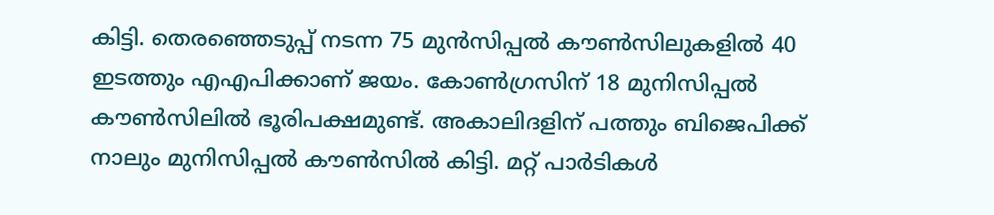കിട്ടി. തെരഞ്ഞെടുപ്പ്‌ നടന്ന 75 മുൻസിപ്പൽ ക‍ൗൺസിലുകളിൽ 40 ഇടത്തും എഎപിക്കാണ്‌ ജയം. കോൺഗ്രസിന്‌ 18 മുനിസിപ്പൽ ക‍ൗൺസിലിൽ ഭൂരിപക്ഷമുണ്ട്‌. അകാലിദളിന്‌ പത്തും ബിജെപിക്ക്‌ നാലും മുനിസിപ്പൽ ക‍ൗൺസിൽ കിട്ടി. മറ്റ്‌ പാർടികൾ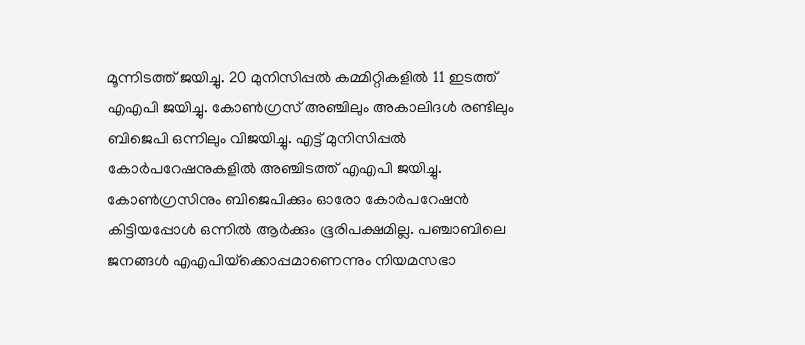മൂന്നിടത്ത്‌ ജയിച്ചു. 20 മുനിസിപ്പൽ കമ്മിറ്റികളിൽ 11 ഇടത്ത്‌ എഎപി ജയിച്ചു. കോൺഗ്രസ്‌ അഞ്ചിലും അകാലിദൾ രണ്ടിലും ബിജെപി ഒന്നിലും വിജയിച്ചു. എട്ട്‌ മുനിസിപ്പൽ കോർപറേഷനുകളിൽ അഞ്ചിടത്ത്‌ എഎപി ജയിച്ചു. കോൺഗ്രസിനും ബിജെപിക്കും ഓരോ കോർപറേഷൻ കിട്ടിയപ്പോൾ ഒന്നിൽ ആർക്കും ഭൂരിപക്ഷമില്ല. പഞ്ചാബിലെ ജനങ്ങൾ എഎപിയ്‌ക്കൊപ്പമാണെന്നും നിയമസഭാ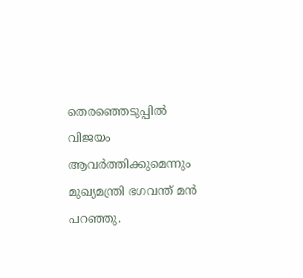തെരഞ്ഞെടുപ്പിൽ വിജയം ആവർത്തിക്കുമെന്നും മുഖ്യമന്ത്രി ഭഗവന്ത്‌ മൻ പറഞ്ഞു.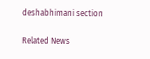deshabhimani section

Related News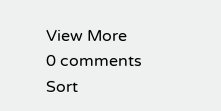View More
0 comments
Sort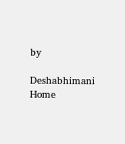by

Deshabhimani
Home